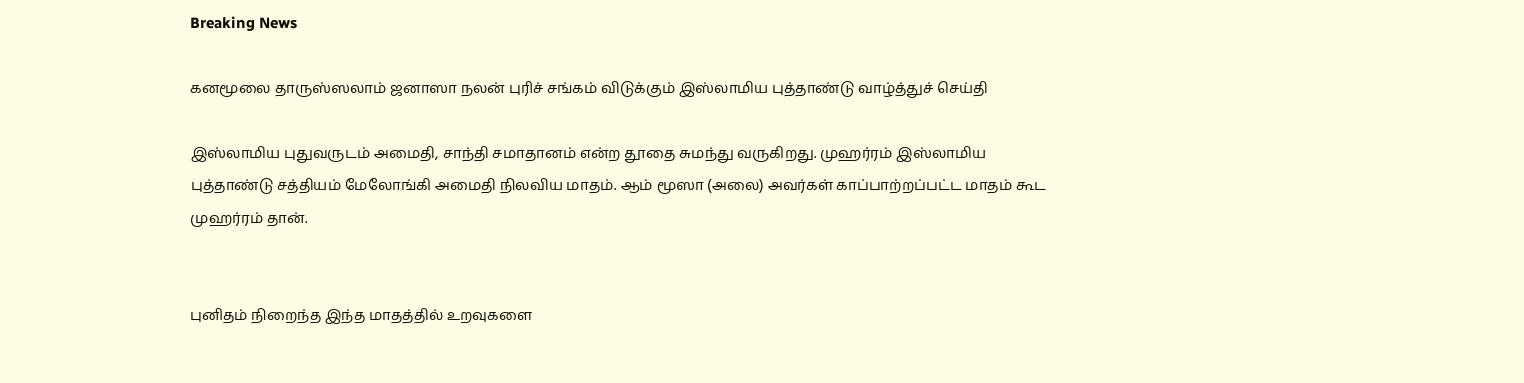Breaking News

கனமூலை தாருஸ்ஸலாம் ஜனாஸா நலன் புரிச் சங்கம் விடுக்கும் இஸ்லாமிய புத்தாண்டு வாழ்த்துச் செய்தி

இஸ்லாமிய புதுவருடம் அமைதி, சாந்தி சமாதானம் என்ற தூதை சுமந்து வருகிறது. முஹர்ரம் இஸ்லாமிய புத்தாண்டு சத்தியம் மேலோங்கி அமைதி நிலவிய மாதம். ஆம் மூஸா (அலை) அவர்கள் காப்பாற்றப்பட்ட மாதம் கூட முஹர்ரம் தான்.


புனிதம் நிறைந்த இந்த மாதத்தில் உறவுகளை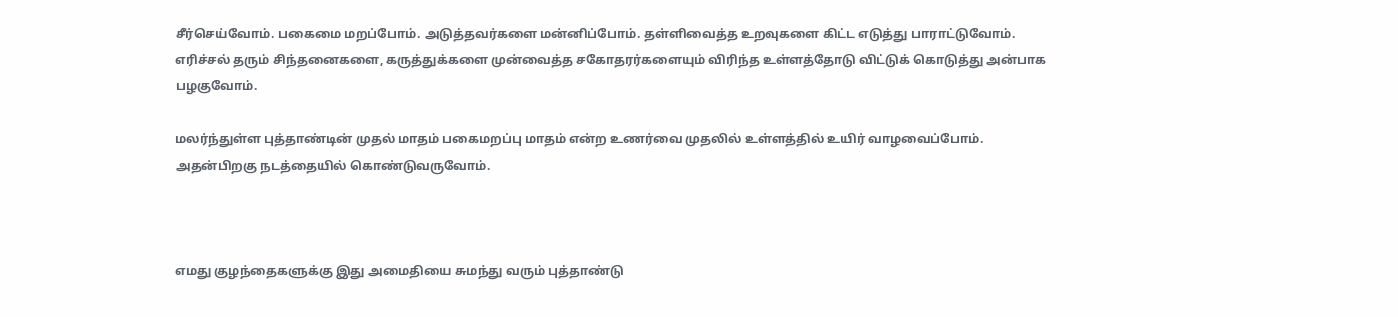சீர்செய்வோம். பகைமை மறப்போம். அடுத்தவர்களை மன்னிப்போம். தள்ளிவைத்த உறவுகளை கிட்ட எடுத்து பாராட்டுவோம். எரிச்சல் தரும் சிந்தனைகளை, கருத்துக்களை முன்வைத்த சகோதரர்களையும் விரிந்த உள்ளத்தோடு விட்டுக் கொடுத்து அன்பாக பழகுவோம்.

மலர்ந்துள்ள புத்தாண்டின் முதல் மாதம் பகைமறப்பு மாதம் என்ற உணர்வை முதலில் உள்ளத்தில் உயிர் வாழவைப்போம். அதன்பிறகு நடத்தையில் கொண்டுவருவோம்.



எமது குழந்தைகளுக்கு இது அமைதியை சுமந்து வரும் புத்தாண்டு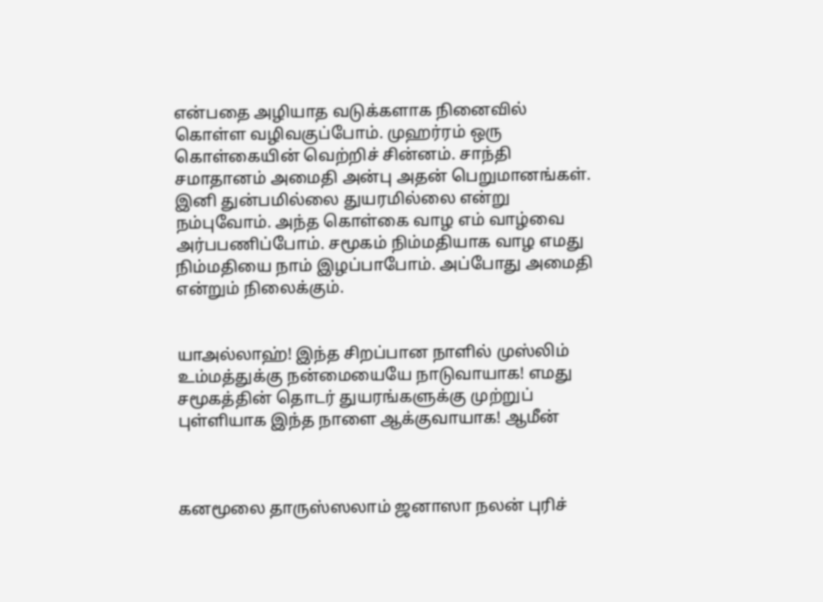என்பதை அழியாத வடுக்களாக நினைவில் கொள்ள வழிவகுப்போம். முஹர்ரம் ஒரு கொள்கையின் வெற்றிச் சின்னம். சாந்தி சமாதானம் அமைதி அன்பு அதன் பெறுமானங்கள். இனி துன்பமில்லை துயரமில்லை என்று நம்புவோம். அந்த கொள்கை வாழ எம் வாழ்வை அர்பபணிப்போம். சமூகம் நிம்மதியாக வாழ எமது நிம்மதியை நாம் இழப்பாபோம். அப்போது அமைதி என்றும் நிலைக்கும்.


யாஅல்லாஹ்! இந்த சிறப்பான நாளில் முஸ்லிம் உம்மத்துக்கு நன்மையையே நாடுவாயாக! எமது சமூகத்தின் தொடர் துயரங்களுக்கு முற்றுப் புள்ளியாக இந்த நாளை ஆக்குவாயாக! ஆமீன்



கனமூலை தாருஸ்ஸலாம் ஜனாஸா நலன் புரிச்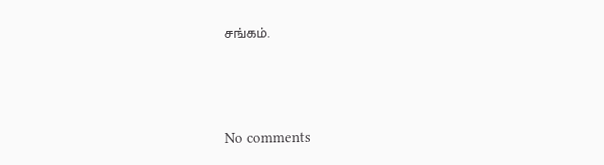சங்கம்.




No comments